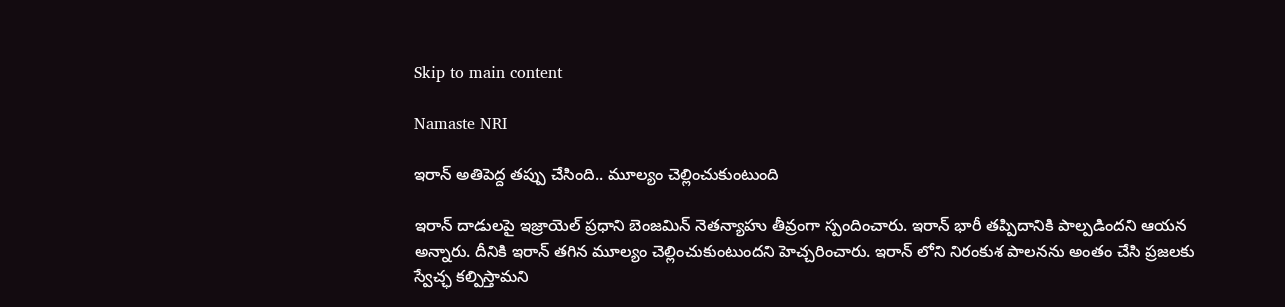Skip to main content

Namaste NRI

ఇరాన్‌ అతిపెద్ద తప్పు చేసింది.. మూల్యం చెల్లించుకుంటుంది

ఇరాన్‌ దాడులపై ఇజ్రాయెల్‌ ప్రధాని బెంజమిన్‌ నెతన్యాహు తీవ్రంగా స్పందించారు. ఇరాన్‌ భారీ తప్పిదానికి పాల్పడిందని ఆయన అన్నారు. దీనికి ఇరాన్‌ తగిన మూల్యం చెల్లించుకుంటుందని హెచ్చరించారు. ఇరాన్‌ లోని నిరంకుశ పాలనను అంతం చేసి ప్రజలకు స్వేచ్ఛ కల్పిస్తామని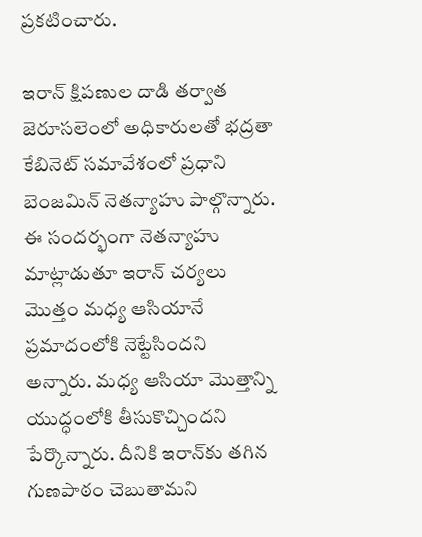ప్రకటించారు.

ఇరాన్‌ క్షిపణుల దాడి తర్వాత జెరూసలెంలో అధికారులతో భద్రతా కేబినెట్‌ సమావేశంలో ప్రధాని బెంజమిన్‌ నెతన్యాహు పాల్గొన్నారు. ఈ సందర్భంగా నెతన్యాహు మాట్లాడుతూ ఇరాన్‌ చర్యలు మొత్తం మధ్య ఆసియానే ప్రమాదంలోకి నెట్టేసిందని అన్నారు. మధ్య ఆసియా మొత్తాన్ని యుద్ధంలోకి తీసుకొచ్చిందని పేర్కొన్నారు. దీనికి ఇరాన్‌కు తగిన గుణపాఠం చెబుతామని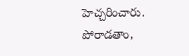హెచ్చరించారు. పోరాడతాం,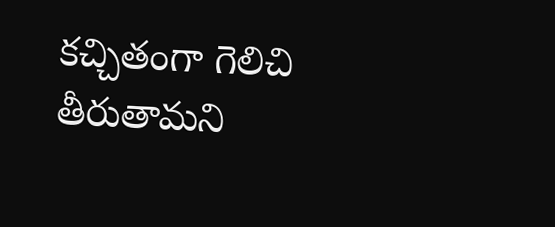కచ్చితంగా గెలిచి తీరుతామని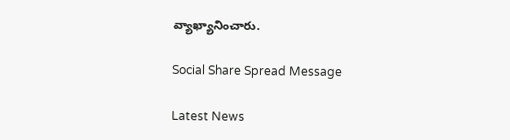వ్యాఖ్యానించారు.

Social Share Spread Message

Latest News